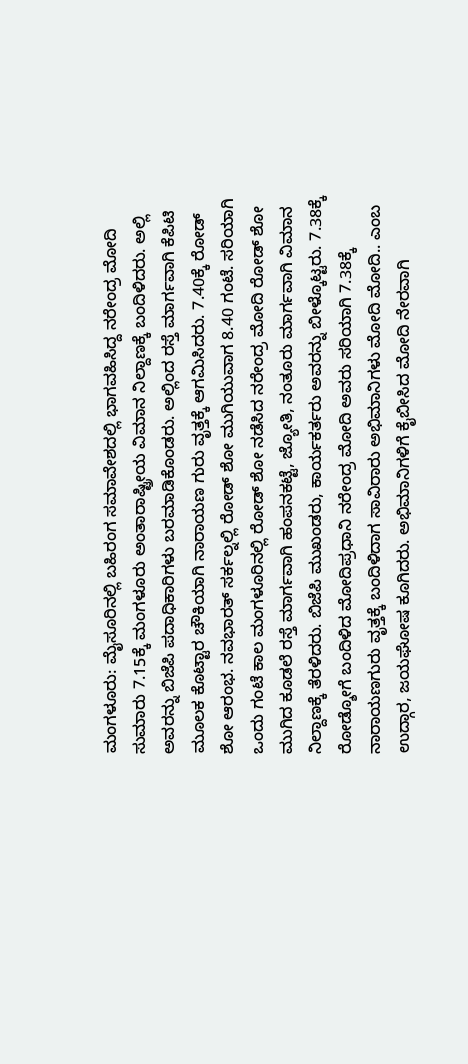ಮಂಗಳೂರು: ಮೈಸೂರಿನಲ್ಲಿ ಬಹಿರಂಗ ಸಮಾವೇಶದಲ್ಲಿ ಭಾಗವಹಿಸಿದ್ದ ನರೇಂದ್ರ ಮೋದಿ ಸುಮಾರು 7.15ಕ್ಕೆ ಮಂಗಳೂರು ಅಂತಾರಾಷ್ಟ್ರೀಯ ವಿಮಾನ ನಿಲ್ದಾಣಕ್ಕೆ ಬಂದಿಳಿದರು. ಅಲ್ಲಿ ಅವರನ್ನು ಬಿಜೆಪಿ ಪದಾಧಿಕಾರಿಗಳು ಬರಮಾಡಿಕೊಂಡರು. ಅಲ್ಲಿಂದ ರಸ್ತೆ ಮಾರ್ಗವಾಗಿ ಕೆಪಿಟಿ ಮೂಲಕ ಕೊಟ್ಟಾರ ಚೌಕಿಯಾಗಿ ನಾರಾಯಣ ಗುರು ವೃತ್ತಕ್ಕೆ ಆಗಮಿಸಿದರು. 7.40ಕ್ಕೆ ರೋಡ್ ಶೋ ಆರಂಭ. ನವಭಾರತ್ ಸರ್ಕಲ್ನಲ್ಲಿ ರೋಡ್ ಶೋ ಮುಗಿಯುವಾಗ 8.40 ಗಂಟೆ. ಸರಿಯಾಗಿ ಒಂದು ಗಂಟೆ ಕಾಲ ಮಂಗಳೂರಿನಲ್ಲಿ ರೋಡ್ ಶೋ ನಡೆಸಿದ ನರೇಂದ್ರ ಮೋದಿ ರೋಡ್ ಶೋ ಮುಗಿದ ಕೂಡಲೆ ರಸ್ತೆ ಮಾರ್ಗವಾಗಿ ಹಂಪನಕಟ್ಟೆ, ಜ್ಯೋತಿ, ನಂತೂರು ಮಾರ್ಗವಾಗಿ ವಿಮಾನ ನಿಲ್ದಾಣಕ್ಕೆ ತೆರಳಿದರು. ಬಿಜೆಪಿ ಮುಖಂಡರು, ಕಾರ್ಯಕರ್ತರು ಅವರನ್ನು ಬೀಳ್ಕೊಟ್ಟರು. 7.38ಕ್ಕೆ ರೋಡ್ಶೋಗೆ ಬಂದಿಳಿದ ಮೋದಿಪ್ರಧಾನಿ ನರೇಂದ್ರ ಮೋದಿ ಅವರು ಸರಿಯಾಗಿ 7.38ಕ್ಕೆ ನಾರಾಯಣಗುರು ವೃತ್ತಕ್ಕೆ ಬಂದಿಳಿದಾಗ ಸಾವಿರಾರು ಅಭಿಮಾನಿಗಳು ಮೋದಿ ಮೋದಿ.. ಎಂಬ ಉದ್ಗಾರ, ಜಯಘೋಷ ಕೂಗಿದರು. ಅಭಿಮಾನಿಗಳಿಗೆ ಕೈಬೀಸಿದ ಮೋದಿ ನೇರವಾಗಿ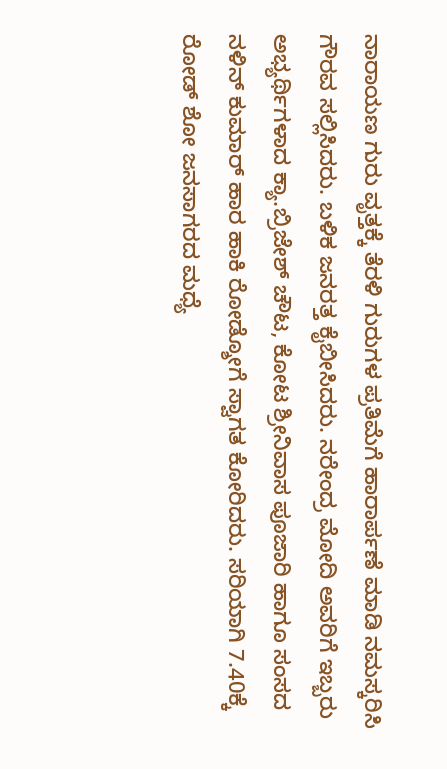ನಾರಾಯಣ ಗುರು ವೃತ್ತಕ್ಕೆ ತೆರಳಿ ಗುರುಗಳ ಪ್ರತಿಮೆಗೆ ಹಾರಾರ್ಪಣೆ ಮಾಡಿ ನಮಸ್ಕರಿಸಿ ಗೌರವ ಸಲ್ಲಿಸಿದರು. ಬಳಿಕ ಜನರತ್ತ ಕೈಬೀಸಿದರು. ನರೇಂದ್ರ ಮೋದಿ ಅವರಿಗೆ ಇಬ್ಬರು ಅಭ್ಯರ್ಥಿಗಳಾದ ಕ್ಯಾ.ಬ್ರಿಜೇಶ್ ಚೌಟ, ಕೋಟ ಶ್ರೀನಿವಾಸ ಪೂಜಾರಿ ಹಾಗೂ ಸಂಸದ ನಳಿನ್ ಕುಮಾರ್ ಹಾರ ಹಾಕಿ ರೋಡ್ಶೋಗೆ ಸ್ವಾಗತ ಕೋರಿದರು. ಸರಿಯಾಗಿ 7.40ಕ್ಕೆ ರೋಡ್ ಶೋ ಜನಸಾಗರದ ಮಧ್ಯೆ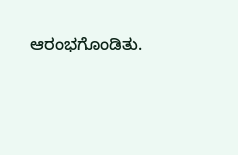ಆರಂಭಗೊಂಡಿತು.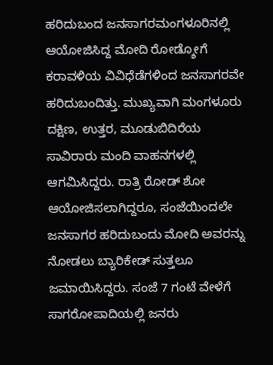ಹರಿದುಬಂದ ಜನಸಾಗರಮಂಗಳೂರಿನಲ್ಲಿ ಆಯೋಜಿಸಿದ್ದ ಮೋದಿ ರೋಡ್ಶೋಗೆ ಕರಾವಳಿಯ ವಿವಿಧೆಡೆಗಳಿಂದ ಜನಸಾಗರವೇ ಹರಿದುಬಂದಿತ್ತು. ಮುಖ್ಯವಾಗಿ ಮಂಗಳೂರು ದಕ್ಷಿಣ, ಉತ್ತರ, ಮೂಡುಬಿದಿರೆಯ ಸಾವಿರಾರು ಮಂದಿ ವಾಹನಗಳಲ್ಲಿ ಆಗಮಿಸಿದ್ದರು. ರಾತ್ರಿ ರೋಡ್ ಶೋ ಆಯೋಜಿಸಲಾಗಿದ್ದರೂ, ಸಂಜೆಯಿಂದಲೇ ಜನಸಾಗರ ಹರಿದುಬಂದು ಮೋದಿ ಅವರನ್ನು ನೋಡಲು ಬ್ಯಾರಿಕೇಡ್ ಸುತ್ತಲೂ ಜಮಾಯಿಸಿದ್ದರು. ಸಂಜೆ 7 ಗಂಟೆ ವೇಳೆಗೆ ಸಾಗರೋಪಾದಿಯಲ್ಲಿ ಜನರು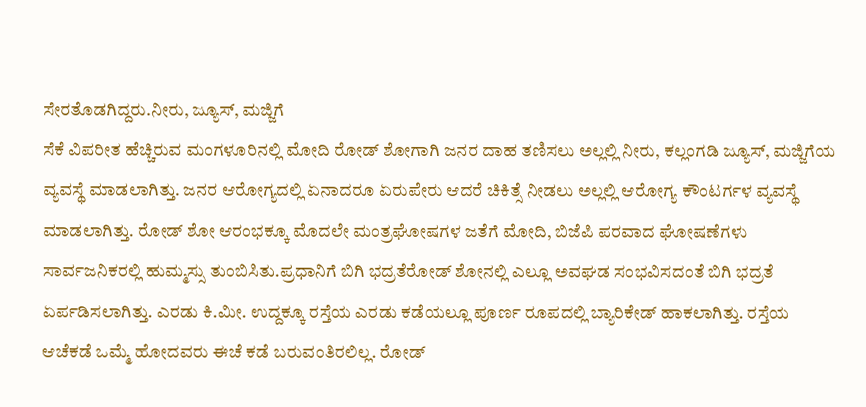ಸೇರತೊಡಗಿದ್ದರು.ನೀರು, ಜ್ಯೂಸ್, ಮಜ್ಜಿಗೆ
ಸೆಕೆ ವಿಪರೀತ ಹೆಚ್ಚಿರುವ ಮಂಗಳೂರಿನಲ್ಲಿ ಮೋದಿ ರೋಡ್ ಶೋಗಾಗಿ ಜನರ ದಾಹ ತಣಿಸಲು ಅಲ್ಲಲ್ಲಿ ನೀರು, ಕಲ್ಲಂಗಡಿ ಜ್ಯೂಸ್, ಮಜ್ಜಿಗೆಯ ವ್ಯವಸ್ಥೆ ಮಾಡಲಾಗಿತ್ತು. ಜನರ ಆರೋಗ್ಯದಲ್ಲಿ ಏನಾದರೂ ಏರುಪೇರು ಆದರೆ ಚಿಕಿತ್ಸೆ ನೀಡಲು ಅಲ್ಲಲ್ಲಿ ಆರೋಗ್ಯ ಕೌಂಟರ್ಗಳ ವ್ಯವಸ್ಥೆ ಮಾಡಲಾಗಿತ್ತು. ರೋಡ್ ಶೋ ಆರಂಭಕ್ಕೂ ಮೊದಲೇ ಮಂತ್ರಘೋಷಗಳ ಜತೆಗೆ ಮೋದಿ, ಬಿಜೆಪಿ ಪರವಾದ ಘೋಷಣೆಗಳು ಸಾರ್ವಜನಿಕರಲ್ಲಿ ಹುಮ್ಮಸ್ಸು ತುಂಬಿಸಿತು.ಪ್ರಧಾನಿಗೆ ಬಿಗಿ ಭದ್ರತೆರೋಡ್ ಶೋನಲ್ಲಿ ಎಲ್ಲೂ ಅವಘಡ ಸಂಭವಿಸದಂತೆ ಬಿಗಿ ಭದ್ರತೆ ಏರ್ಪಡಿಸಲಾಗಿತ್ತು. ಎರಡು ಕಿ.ಮೀ. ಉದ್ದಕ್ಕೂ ರಸ್ತೆಯ ಎರಡು ಕಡೆಯಲ್ಲೂ ಪೂರ್ಣ ರೂಪದಲ್ಲಿ ಬ್ಯಾರಿಕೇಡ್ ಹಾಕಲಾಗಿತ್ತು. ರಸ್ತೆಯ ಆಚೆಕಡೆ ಒಮ್ಮೆ ಹೋದವರು ಈಚೆ ಕಡೆ ಬರುವಂತಿರಲಿಲ್ಲ. ರೋಡ್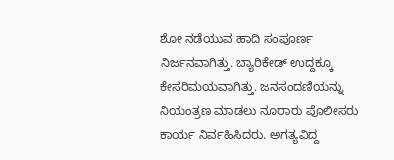ಶೋ ನಡೆಯುವ ಹಾದಿ ಸಂಪೂರ್ಣ ನಿರ್ಜನವಾಗಿತ್ತು. ಬ್ಯಾರಿಕೇಡ್ ಉದ್ದಕ್ಕೂ ಕೇಸರಿಮಯವಾಗಿತ್ತು. ಜನಸಂದಣಿಯನ್ನು ನಿಯಂತ್ರಣ ಮಾಡಲು ನೂರಾರು ಪೊಲೀಸರು ಕಾರ್ಯ ನಿರ್ವಹಿಸಿದರು. ಅಗತ್ಯವಿದ್ದ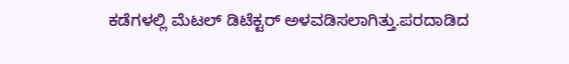ಕಡೆಗಳಲ್ಲಿ ಮೆಟಲ್ ಡಿಟೆಕ್ಟರ್ ಅಳವಡಿಸಲಾಗಿತ್ತು.ಪರದಾಡಿದ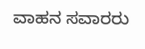ವಾಹನ ಸವಾರರು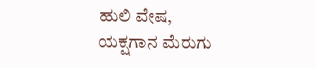ಹುಲಿ ವೇಷ, ಯಕ್ಷಗಾನ ಮೆರುಗು